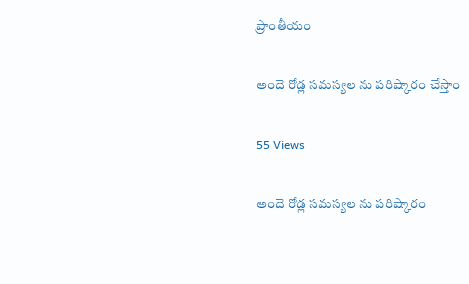ప్రాంతీయం

అందె రోడ్ల సమస్యల ను పరిష్కారం చేస్తాం

55 Views

అందె రోడ్ల సమస్యల ను పరిష్కారం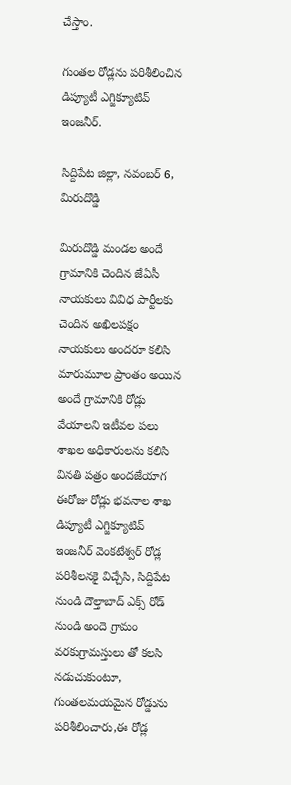చేస్తాం.

గుంతల రోడ్లను పరిశీలించిన డిప్యూటీ ఎగ్జిక్యూటివ్ ఇంజనీర్.

సిద్దిపేట జిల్లా, నవంబర్ 6, మిరుదొడ్డి

మిరుదొడ్డి మండల అందే గ్రామానికి చెందిన జేఏసీ నాయకులు వివిధ పార్టీలకు చెందిన అఖిలపక్షం నాయకులు అందరూ కలిసి మారుమూల ప్రాంతం అయిన అందే గ్రామానికి రోడ్లు వేయాలని ఇటీవల పలు శాఖల అధికారులను కలిసి వినతి పత్రం అందజేయాగ ఈరోజు రోడ్లు భవనాల శాఖ డిప్యూటీ ఎగ్జిక్యూటివ్ ఇంజనీర్ వెంకటేశ్వర్ రోడ్ల పరిశీలనకై విచ్చేసి, సిద్దిపేట నుండి దౌల్తాబాద్ ఎక్స్ రోడ్ నుండి అందె గ్రామం వరకుగ్రామస్తులు తో కలసి నడుచుకుంటూ, గుంతలమయమైన రోడ్డును పరిశీలించారు,ఈ రోడ్ల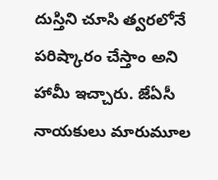దుస్తిని చూసి త్వరలోనే పరిష్కారం చేస్తాం అని హామీ ఇచ్చారు. జేఏసీ నాయకులు మారుమూల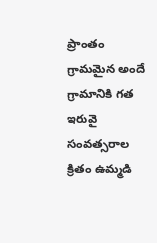ప్రాంతం గ్రామమైన అందే గ్రామానికి గత ఇరువై సంవత్సరాల క్రితం ఉమ్మడి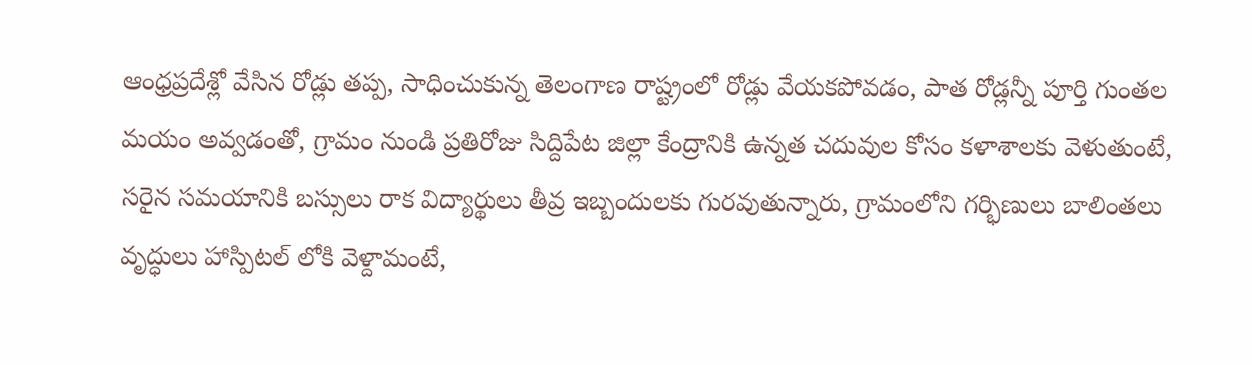ఆంధ్రప్రదేశ్లో వేసిన రోడ్లు తప్ప, సాధించుకున్న తెలంగాణ రాష్ట్రంలో రోడ్లు వేయకపోవడం, పాత రోడ్లన్నీ పూర్తి గుంతల మయం అవ్వడంతో, గ్రామం నుండి ప్రతిరోజు సిద్దిపేట జిల్లా కేంద్రానికి ఉన్నత చదువుల కోసం కళాశాలకు వెళుతుంటే, సరైన సమయానికి బస్సులు రాక విద్యార్థులు తీవ్ర ఇబ్బందులకు గురవుతున్నారు, గ్రామంలోని గర్భిణులు బాలింతలు వృద్ధులు హాస్పిటల్ లోకి వెళ్దామంటే,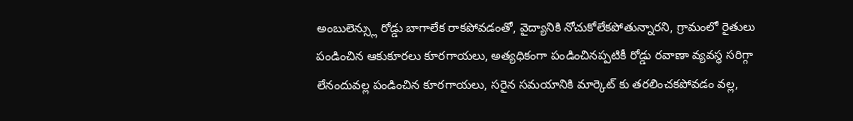అంబులెన్స్లు రోడ్డు బాగాలేక రాకపోవడంతో, వైద్యానికి నోచుకోలేకపోతున్నారని, గ్రామంలో రైతులు పండించిన ఆకుకూరలు కూరగాయలు, అత్యధికంగా పండించినప్పటికీ రోడ్డు రవాణా వ్యవస్థ సరిగ్గా లేనందువల్ల పండించిన కూరగాయలు, సరైన సమయానికి మార్కెట్ కు తరలించకపోవడం వల్ల,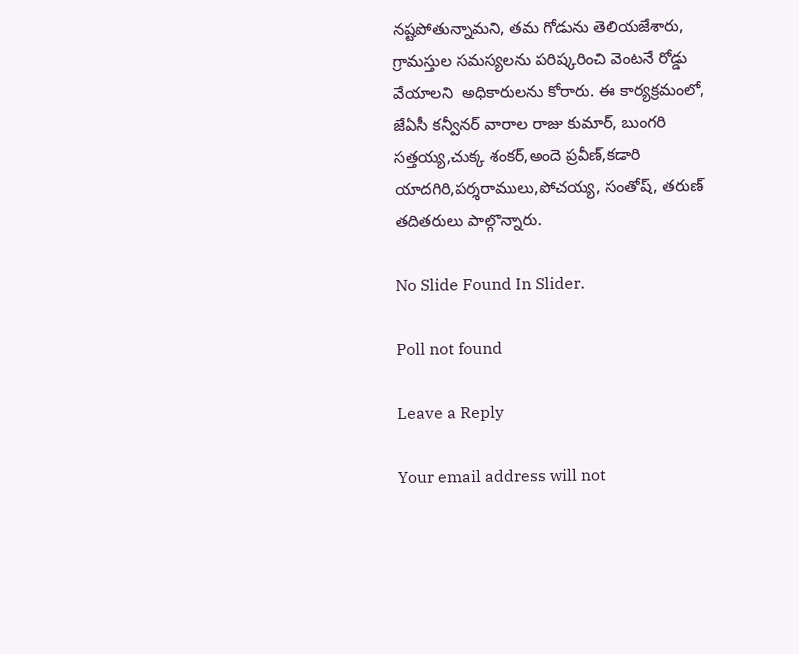నష్టపోతున్నామని, తమ గోడును తెలియజేశారు, గ్రామస్తుల సమస్యలను పరిష్కరించి వెంటనే రోడ్డు వేయాలని  అధికారులను కోరారు. ఈ కార్యక్రమంలో, జేఏసీ కన్వీనర్ వారాల రాజు కుమార్, బుంగరి సత్తయ్య,చుక్క శంకర్,అందె ప్రవీణ్,కడారి యాదగిరి,పర్శరాములు,పోచయ్య, సంతోష్, తరుణ్ తదితరులు పాల్గొన్నారు.

No Slide Found In Slider.

Poll not found

Leave a Reply

Your email address will not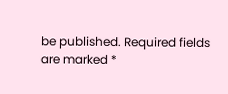be published. Required fields are marked *